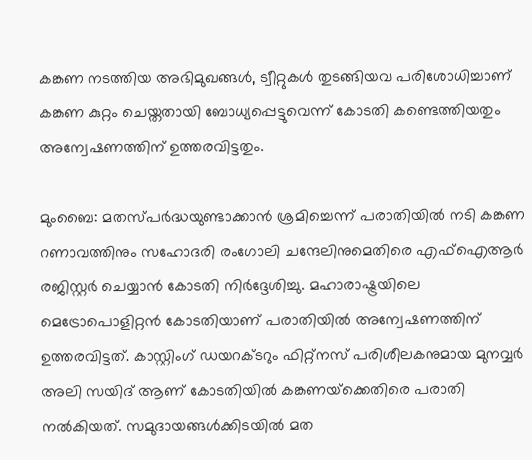കങ്കണ നടത്തിയ അഭിമുഖങ്ങള്‍, ട്വീറ്റുകള്‍ തുടങ്ങിയവ പരിശോധിച്ചാണ് കങ്കണ കുറ്റം ചെയ്തതായി ബോധ്യപ്പെട്ടുവെന്ന് കോടതി കണ്ടെത്തിയതും അന്വേഷണത്തിന് ഉത്തരവിട്ടതും.

മുംബൈ: മതസ്പര്‍ദ്ധയുണ്ടാക്കാന്‍ ശ്രമിച്ചെന്ന് പരാതിയില്‍ നടി കങ്കണ റണാവത്തിനും സഹോദരി രംഗോലി ചന്ദേലിനുമെതിരെ എഫ്‌ഐആര്‍ രജിസ്റ്റര്‍ ചെയ്യാന്‍ കോടതി നിര്‍ദ്ദേശിച്ചു. മഹാരാഷ്ട്രയിലെ മെട്രോപൊളിറ്റന്‍ കോടതിയാണ് പരാതിയില്‍ അന്വേഷണത്തിന് ഉത്തരവിട്ടത്. കാസ്റ്റിംഗ് ഡയറക്ടറും ഫിറ്റ്‌നസ് പരിശീലകനുമായ മുനവ്വര്‍ അലി സയിദ് ആണ് കോടതിയില്‍ കങ്കണയ്‌ക്കെതിരെ പരാതി നല്‍കിയത്. സമുദായങ്ങള്‍ക്കിടയില്‍ മത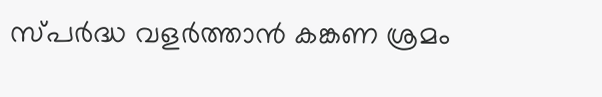സ്പര്‍ദ്ധ വളര്‍ത്താന്‍ കങ്കണ ശ്രമം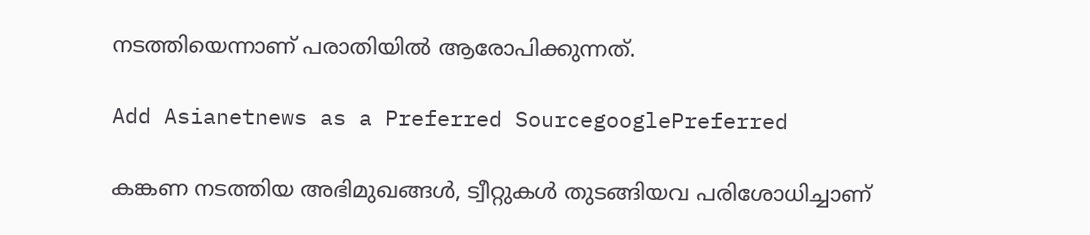നടത്തിയെന്നാണ് പരാതിയില്‍ ആരോപിക്കുന്നത്.

Add Asianetnews as a Preferred SourcegooglePreferred

കങ്കണ നടത്തിയ അഭിമുഖങ്ങള്‍, ട്വീറ്റുകള്‍ തുടങ്ങിയവ പരിശോധിച്ചാണ്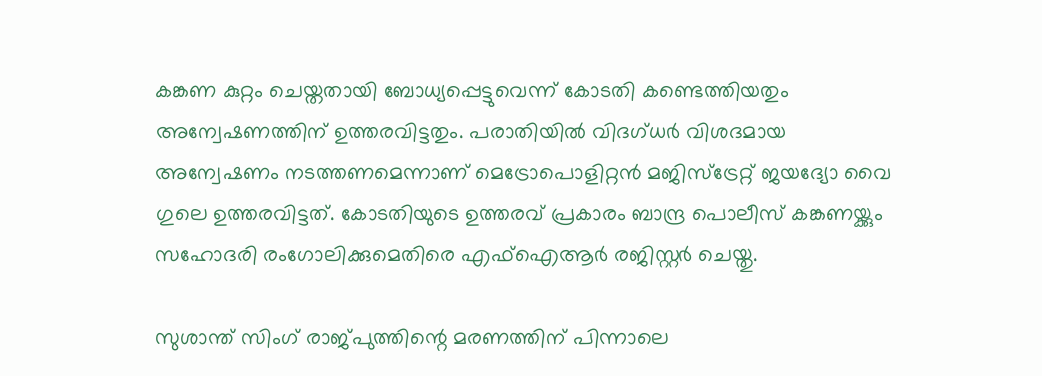കങ്കണ കുറ്റം ചെയ്തതായി ബോധ്യപ്പെട്ടുവെന്ന് കോടതി കണ്ടെത്തിയതും അന്വേഷണത്തിന് ഉത്തരവിട്ടതും. പരാതിയില്‍ വിദഗ്ധര്‍ വിശദമായ അന്വേഷണം നടത്തണമെന്നാണ് മെട്രോപൊളിറ്റന്‍ മജിസ്‌ട്രേറ്റ് ജയദ്യോ വൈ ഗുലെ ഉത്തരവിട്ടത്. കോടതിയുടെ ഉത്തരവ് പ്രകാരം ബാന്ദ്ര പൊലീസ് കങ്കണയ്ക്കും സഹോദരി രംഗോലിക്കുമെതിരെ എഫ്‌ഐആര്‍ രജിസ്റ്റര്‍ ചെയ്തു.

സുശാന്ത് സിംഗ് രാജ്പുത്തിന്റെ മരണത്തിന് പിന്നാലെ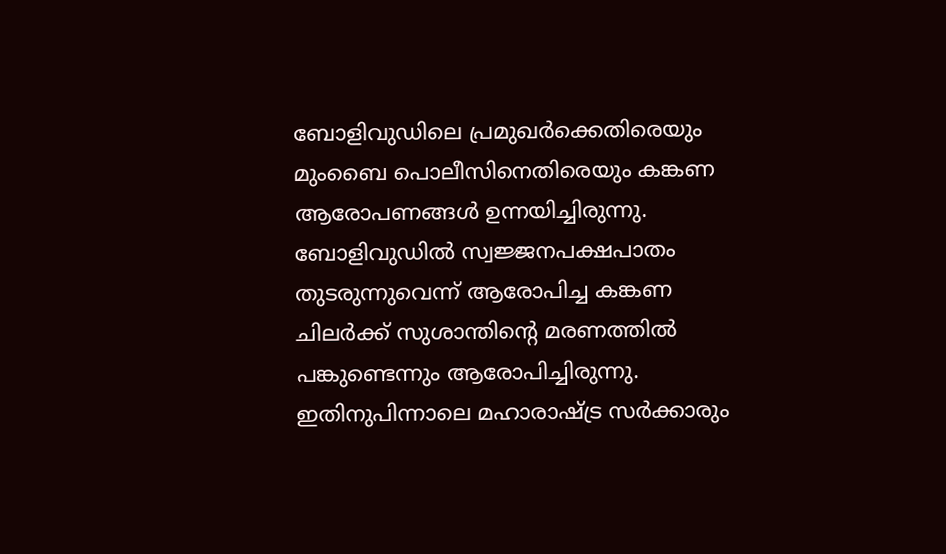ബോളിവുഡിലെ പ്രമുഖര്‍ക്കെതിരെയും മുംബൈ പൊലീസിനെതിരെയും കങ്കണ ആരോപണങ്ങള്‍ ഉന്നയിച്ചിരുന്നു. ബോളിവുഡില്‍ സ്വജ്ജനപക്ഷപാതം തുടരുന്നുവെന്ന് ആരോപിച്ച കങ്കണ ചിലര്‍ക്ക് സുശാന്തിന്റെ മരണത്തില്‍ പങ്കുണ്ടെന്നും ആരോപിച്ചിരുന്നു. ഇതിനുപിന്നാലെ മഹാരാഷ്ട്ര സര്‍ക്കാരും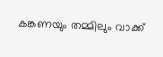കങ്കണയും തമ്മിലും വാക്ക്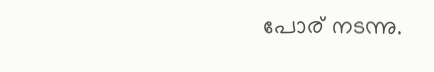പോര് നടന്നു.